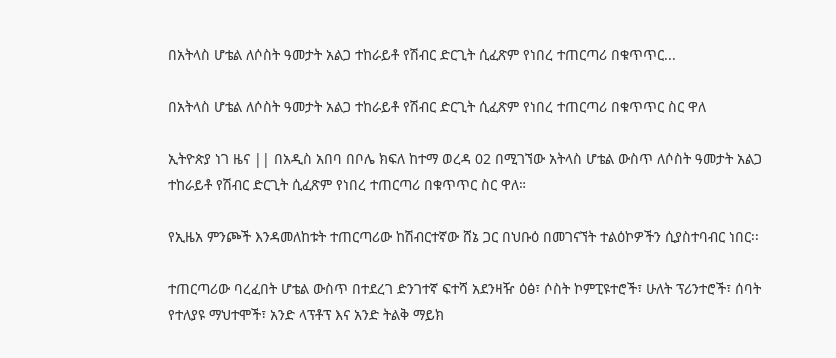በአትላስ ሆቴል ለሶስት ዓመታት አልጋ ተከራይቶ የሽብር ድርጊት ሲፈጽም የነበረ ተጠርጣሪ በቁጥጥር...

በአትላስ ሆቴል ለሶስት ዓመታት አልጋ ተከራይቶ የሽብር ድርጊት ሲፈጽም የነበረ ተጠርጣሪ በቁጥጥር ስር ዋለ

ኢትዮጵያ ነገ ዜና || በአዲስ አበባ በቦሌ ክፍለ ከተማ ወረዳ 02 በሚገኘው አትላስ ሆቴል ውስጥ ለሶስት ዓመታት አልጋ ተከራይቶ የሽብር ድርጊት ሲፈጽም የነበረ ተጠርጣሪ በቁጥጥር ስር ዋለ።

የኢዜአ ምንጮች እንዳመለከቱት ተጠርጣሪው ከሽብርተኛው ሸኔ ጋር በህቡዕ በመገናኘት ተልዕኮዎችን ሲያስተባብር ነበር፡፡

ተጠርጣሪው ባረፈበት ሆቴል ውስጥ በተደረገ ድንገተኛ ፍተሻ አደንዛዥ ዕፅ፣ ሶስት ኮምፒዩተሮች፣ ሁለት ፕሪንተሮች፣ ሰባት የተለያዩ ማህተሞች፣ አንድ ላፕቶፕ እና አንድ ትልቅ ማይክ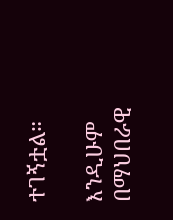ተገኝቷል።

እንዲሁም በማህበራዊ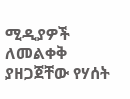ሚዲያዎች ለመልቀቅ ያዘጋጀቸው የሃሰት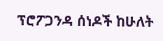ፕሮፖጋንዳ ሰነዶች ከሁለት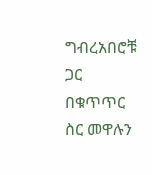ግብረአበሮቹ ጋር በቁጥጥር ስር መዋሉን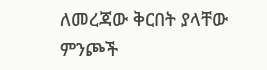ለመረጃው ቅርበት ያላቸው ምንጮች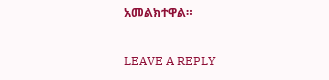አመልክተዋል።

LEAVE A REPLY